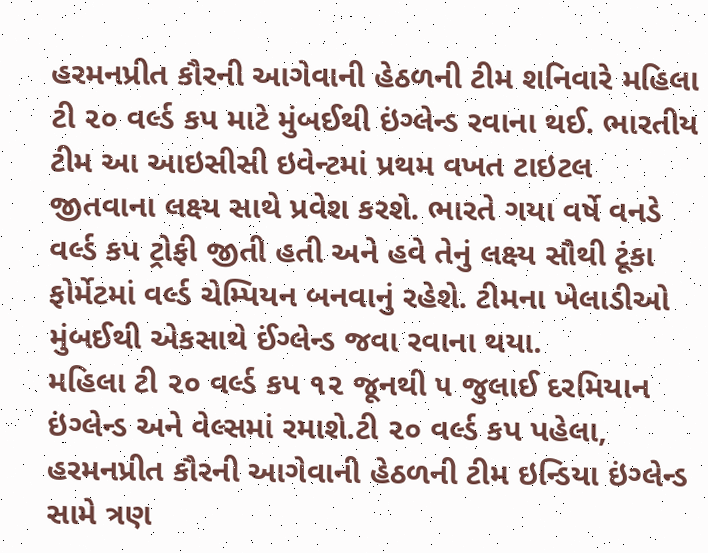હરમનપ્રીત કૌરની આગેવાની હેઠળની ટીમ શનિવારે મહિલા ટી ૨૦ વર્લ્ડ કપ માટે મુંબઈથી ઇંગ્લેન્ડ રવાના થઈ. ભારતીય ટીમ આ આઇસીસી ઇવેન્ટમાં પ્રથમ વખત ટાઇટલ જીતવાના લક્ષ્ય સાથે પ્રવેશ કરશે. ભારતે ગયા વર્ષે વનડે વર્લ્ડ કપ ટ્રોફી જીતી હતી અને હવે તેનું લક્ષ્ય સૌથી ટૂંકા ફોર્મેટમાં વર્લ્ડ ચેમ્પિયન બનવાનું રહેશે. ટીમના ખેલાડીઓ મુંબઈથી એકસાથે ઈંગ્લેન્ડ જવા રવાના થયા.
મહિલા ટી ૨૦ વર્લ્ડ કપ ૧૨ જૂનથી ૫ જુલાઈ દરમિયાન ઇંગ્લેન્ડ અને વેલ્સમાં રમાશે.ટી ૨૦ વર્લ્ડ કપ પહેલા, હરમનપ્રીત કૌરની આગેવાની હેઠળની ટીમ ઇન્ડિયા ઇંગ્લેન્ડ સામે ત્રણ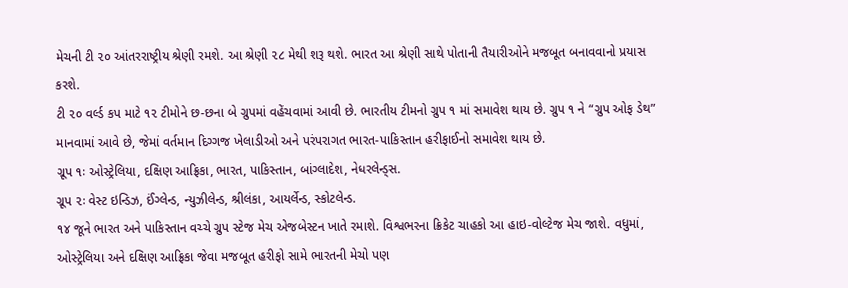મેચની ટી ૨૦ આંતરરાષ્ટ્રીય શ્રેણી રમશે. આ શ્રેણી ૨૮ મેથી શરૂ થશે. ભારત આ શ્રેણી સાથે પોતાની તૈયારીઓને મજબૂત બનાવવાનો પ્રયાસ કરશે.
ટી ૨૦ વર્લ્ડ કપ માટે ૧૨ ટીમોને છ-છના બે ગ્રુપમાં વહેંચવામાં આવી છે. ભારતીય ટીમનો ગ્રુપ ૧ માં સમાવેશ થાય છે. ગ્રુપ ૧ ને “ગ્રુપ ઓફ ડેથ” માનવામાં આવે છે, જેમાં વર્તમાન દિગ્ગજ ખેલાડીઓ અને પરંપરાગત ભારત-પાકિસ્તાન હરીફાઈનો સમાવેશ થાય છે.
ગ્રૂપ ૧ઃ ઓસ્ટ્રેલિયા, દક્ષિણ આફ્રિકા, ભારત, પાકિસ્તાન, બાંગ્લાદેશ, નેધરલેન્ડ્સ.
ગ્રૂપ ૨ઃ વેસ્ટ ઇન્ડિઝ, ઈંગ્લેન્ડ, ન્યુઝીલેન્ડ, શ્રીલંકા, આયર્લેન્ડ, સ્કોટલેન્ડ.
૧૪ જૂને ભારત અને પાકિસ્તાન વચ્ચે ગ્રુપ સ્ટેજ મેચ એજબેસ્ટન ખાતે રમાશે. વિશ્વભરના ક્રિકેટ ચાહકો આ હાઇ-વોલ્ટેજ મેચ જાશે. વધુમાં, ઓસ્ટ્રેલિયા અને દક્ષિણ આફ્રિકા જેવા મજબૂત હરીફો સામે ભારતની મેચો પણ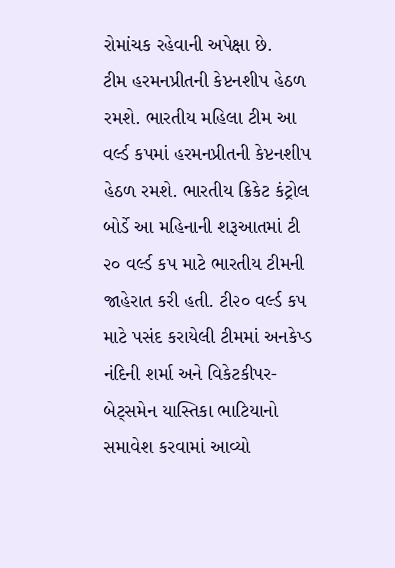રોમાંચક રહેવાની અપેક્ષા છે.
ટીમ હરમનપ્રીતની કેપ્ટનશીપ હેઠળ રમશે. ભારતીય મહિલા ટીમ આ વર્લ્ડ કપમાં હરમનપ્રીતની કેપ્ટનશીપ હેઠળ રમશે. ભારતીય ક્રિકેટ કંટ્રોલ બોર્ડે આ મહિનાની શરૂઆતમાં ટી ૨૦ વર્લ્ડ કપ માટે ભારતીય ટીમની જાહેરાત કરી હતી. ટી૨૦ વર્લ્ડ કપ માટે પસંદ કરાયેલી ટીમમાં અનકેપ્ડ નંદિની શર્મા અને વિકેટકીપર-બેટ્સમેન યાસ્તિકા ભાટિયાનો સમાવેશ કરવામાં આવ્યો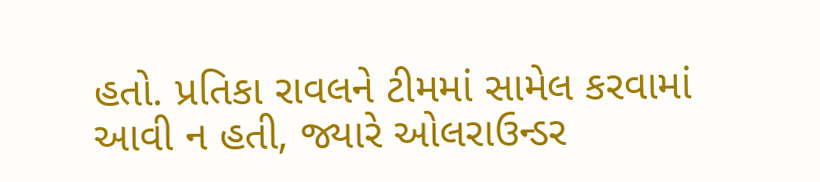હતો. પ્રતિકા રાવલને ટીમમાં સામેલ કરવામાં આવી ન હતી, જ્યારે ઓલરાઉન્ડર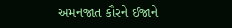અમનજાત કૌરને ઈજાને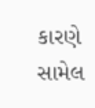કારણે સામેલ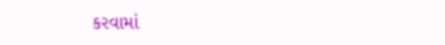કરવામાં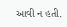આવી ન હતી.